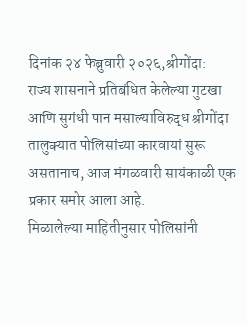दिनांक २४ फेब्रुवारी २०२६,श्रीगोंदा:
राज्य शासनाने प्रतिबंधित केलेल्या गुटखा आणि सुगंधी पान मसाल्याविरुद्ध श्रीगोंदा तालुक्यात पोलिसांच्या कारवायां सुरू असतानाच, आज मंगळवारी सायंकाळी एक प्रकार समोर आला आहे.
मिळालेल्या माहितीनुसार पोलिसांनी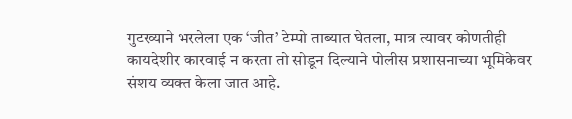गुटख्याने भरलेला एक ‘जीत’ टेम्पो ताब्यात घेतला, मात्र त्यावर कोणतीही कायदेशीर कारवाई न करता तो सोडून दिल्याने पोलीस प्रशासनाच्या भूमिकेवर संशय व्यक्त केला जात आहे.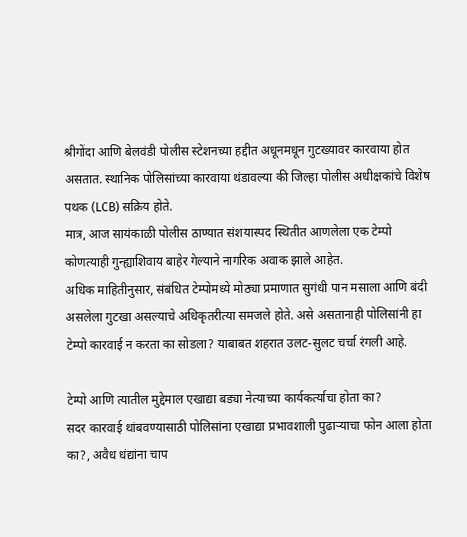श्रीगोंदा आणि बेलवंडी पोलीस स्टेशनच्या हद्दीत अधूनमधून गुटख्यावर कारवाया होत असतात. स्थानिक पोलिसांच्या कारवाया थंडावल्या की जिल्हा पोलीस अधीक्षकांचे विशेष पथक (LCB) सक्रिय होते.
मात्र, आज सायंकाळी पोलीस ठाण्यात संशयास्पद स्थितीत आणलेला एक टेम्पो कोणत्याही गुन्ह्याशिवाय बाहेर गेल्याने नागरिक अवाक झाले आहेत.
अधिक माहितीनुसार, संबंधित टेम्पोमध्ये मोठ्या प्रमाणात सुगंधी पान मसाला आणि बंदी असलेला गुटखा असल्याचे अधिकृतरीत्या समजले होते. असे असतानाही पोलिसांनी हा टेम्पो कारवाई न करता का सोडला? याबाबत शहरात उलट-सुलट चर्चा रंगली आहे.

टेम्पो आणि त्यातील मुद्देमाल एखाद्या बड्या नेत्याच्या कार्यकर्त्याचा होता का?
सदर कारवाई थांबवण्यासाठी पोलिसांना एखाद्या प्रभावशाली पुढाऱ्याचा फोन आला होता का?, अवैध धंद्यांना चाप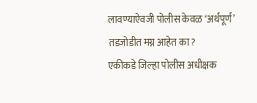लावण्याऐवजी पोलीस केवळ ‘अर्थपूर्ण’ तडजोडीत मग्न आहेत का?
एकीकडे जिल्हा पोलीस अधीक्षक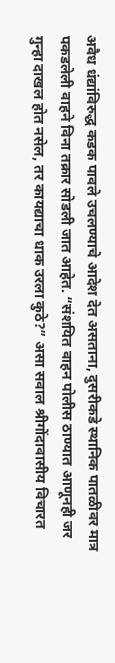अवैध धंद्यांविरुद्ध कडक पावले उचलण्याचे आदेश देत असताना, दुसरीकडे स्थानिक पातळीवर मात्र पकडलेली वाहने विना तक्रार सोडली जात आहेत. “संशयित वाहन पोलीस ठाण्यात आणूनही जर गुन्हा दाखल होत नसेल, तर कायद्याचा धाक उरला कुठे?” असा सवाल श्रीगोंदावासीय विचारत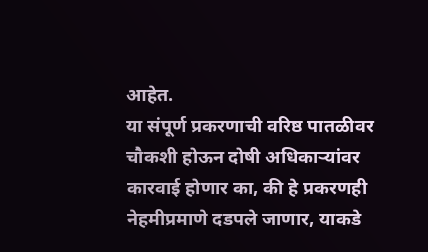आहेत.
या संपूर्ण प्रकरणाची वरिष्ठ पातळीवर चौकशी होऊन दोषी अधिकाऱ्यांवर कारवाई होणार का, की हे प्रकरणही नेहमीप्रमाणे दडपले जाणार, याकडे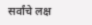सर्वांचे लक्ष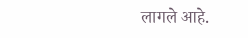लागले आहे.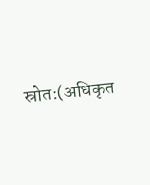स्रोत:(अधिकृत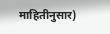माहितीनुसार)